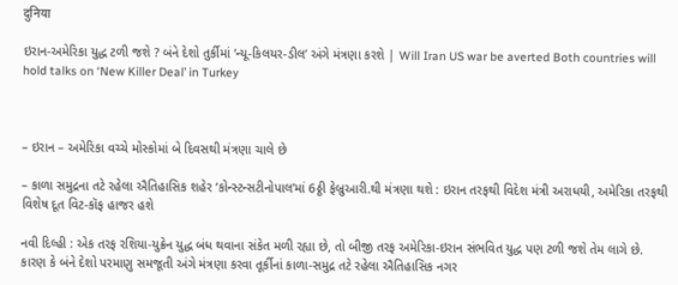दुनिया

ઇરાન-અમેરિકા યુદ્ધ ટળી જશે ? બંને દેશો તુર્કીમાં ‘ન્યૂ-કિલયર-ડીલ’ અંગે મંત્રણા કરશે | Will Iran US war be averted Both countries will hold talks on ‘New Killer Deal’ in Turkey



– ઇરાન – અમેરિકા વચ્ચે મોસ્કોમાં બે દિવસથી મંત્રણા ચાલે છે

– કાળા સમુદ્રના તટે રહેલા ઐતિહાસિક શહેર ‘કોન્સ્ટન્સટીનોપાલ’માં 6ઠ્ઠી ફેબ્રુઆરી.થી મંત્રણા થશે : ઇરાન તરફથી વિદેશ મંત્રી અરાધયી, અમેરિકા તરફથી વિશેષ દૂત વિટ-કૉફ હાજર હશે

નવી દિલ્હી : એક તરફ રશિયા-યુક્રેન યુદ્ધ બંધ થવાના સંકેત મળી રહ્યા છે, તો બીજી તરફ અમેરિકા-ઇરાન સંભવિત યુદ્ધ પણ ટળી જશે તેમ લાગે છે. કારણ કે બંને દેશો પરમાણુ સમજૂતી અંગે મંત્રણા કરવા તૂર્કીનાં કાળા-સમુદ્ર તટે રહેલા ઐતિહાસિક નગર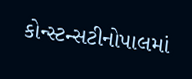કોન્સ્ટન્સટીનોપાલમાં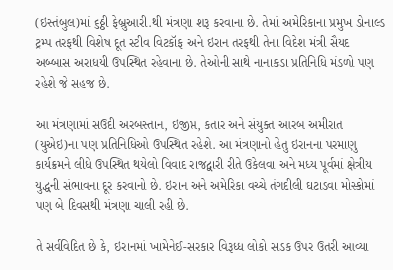(ઇસ્તંબુલ)માં ૬ઠ્ઠી ફેબ્રુઆરી.થી મંત્રણા શરૂ કરવાના છે. તેમાં અમેરિકાના પ્રમુખ ડોનાલ્ડ ટ્રમ્પ તરફથી વિશેષ દૂત સ્ટીવ વિટકૉફ અને ઇરાન તરફથી તેના વિદેશ મંત્રી સૈયદ અબ્બાસ અરાધયી ઉપસ્થિત રહેવાના છે. તેઓની સાથે નાનાકડા પ્રતિનિધિ મંડળો પણ રહેશે જે સહજ છે.

આ મંત્રણામાં સઉદી અરબસ્તાન, ઇજીપ્ત, કતાર અને સંયુક્ત આરબ અમીરાત (યુએઇ)ના પણ પ્રતિનિધિઓ ઉપસ્થિત રહેશે. આ મંત્રણાનો હેતુ ઇરાનના પરમાણુ કાર્યક્રમને લીધે ઉપસ્થિત થયેલો વિવાદ રાજદ્વારી રીતે ઉકેલવા અને મધ્ય પૂર્વમાં ક્ષેત્રીય યુદ્ધની સંભાવના દૂર કરવાનો છે. ઇરાન અને અમેરિકા વચ્ચે તંગદીલી ઘટાડવા મોસ્કોમાં પણ બે દિવસથી મંત્રણા ચાલી રહી છે.

તે સર્વવિદિત છે કે, ઇરાનમાં ખામેનેઈ-સરકાર વિરૂધ્ધ લોકો સડક ઉપર ઉતરી આવ્યા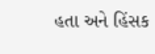હતા અને હિંસક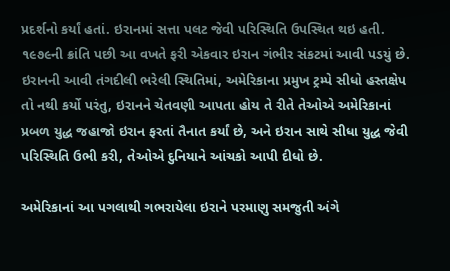પ્રદર્શનો કર્યાં હતાં. ઇરાનમાં સત્તા પલટ જેવી પરિસ્થિતિ ઉપસ્થિત થઇ હતી. ૧૯૭૯ની ક્રાંતિ પછી આ વખતે ફરી એકવાર ઇરાન ગંભીર સંકટમાં આવી પડયું છે. ઇરાનની આવી તંગદીલી ભરેલી સ્થિતિમાં, અમેરિકાના પ્રમુખ ટ્રમ્પે સીધો હસ્તક્ષેપ તો નથી કર્યો પરંતુ, ઇરાનને ચેતવણી આપતા હોય તે રીતે તેઓએ અમેરિકાનાં પ્રબળ યુદ્ધ જહાજો ઇરાન ફરતાં તૈનાત કર્યાં છે, અને ઇરાન સાથે સીધા યુદ્ધ જેવી પરિસ્થિતિ ઉભી કરી, તેઓએ દુનિયાને આંચકો આપી દીધો છે.

અમેરિકાનાં આ પગલાથી ગભરાયેલા ઇરાને પરમાણુ સમજુતી અંગે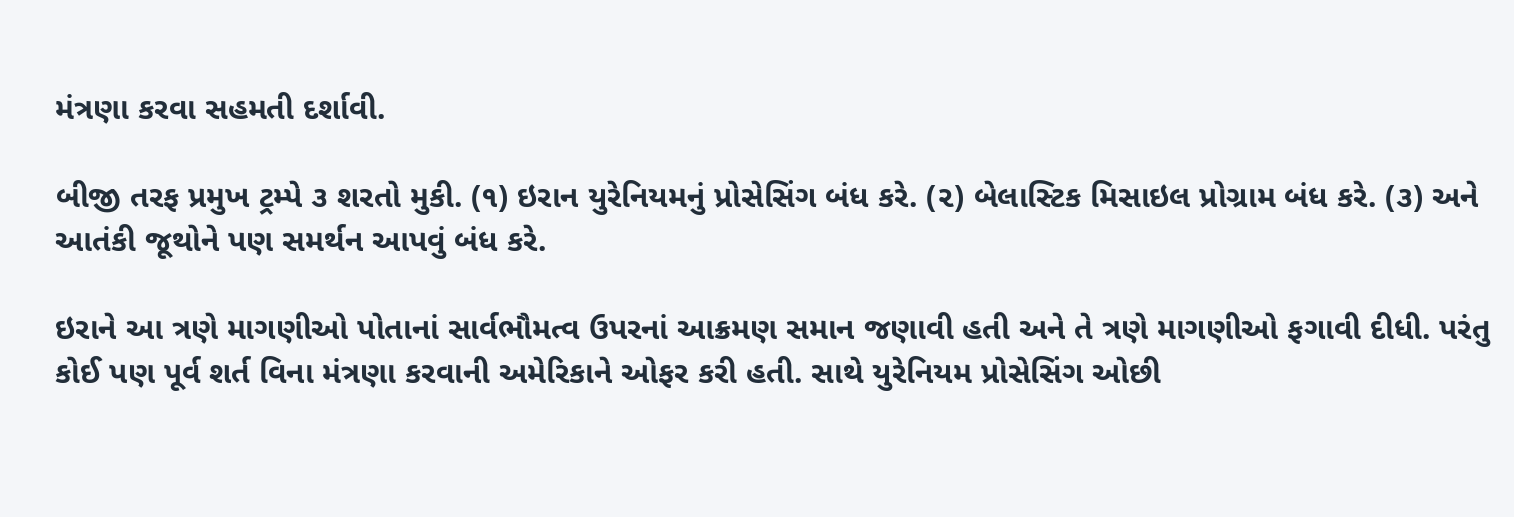મંત્રણા કરવા સહમતી દર્શાવી.

બીજી તરફ પ્રમુખ ટ્રમ્પે ૩ શરતો મુકી. (૧) ઇરાન યુરેનિયમનું પ્રોસેસિંગ બંધ કરે. (૨) બેલાસ્ટિક મિસાઇલ પ્રોગ્રામ બંધ કરે. (૩) અને આતંકી જૂથોને પણ સમર્થન આપવું બંધ કરે.

ઇરાને આ ત્રણે માગણીઓ પોતાનાં સાર્વભૌમત્વ ઉપરનાં આક્રમણ સમાન જણાવી હતી અને તે ત્રણે માગણીઓ ફગાવી દીધી. પરંતુ કોઈ પણ પૂર્વ શર્ત વિના મંત્રણા કરવાની અમેરિકાને ઓફર કરી હતી. સાથે યુરેનિયમ પ્રોસેસિંગ ઓછી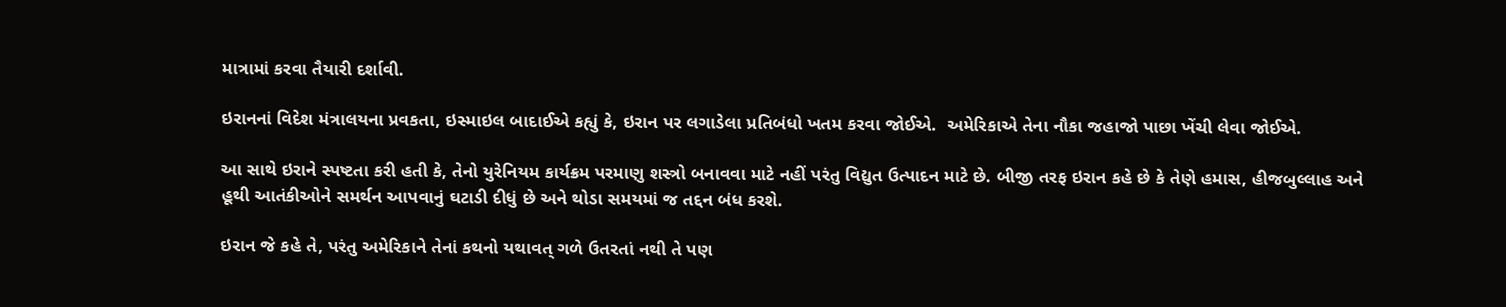માત્રામાં કરવા તૈયારી દર્શાવી.

ઇરાનનાં વિદેશ મંત્રાલયના પ્રવકતા, ઇસ્માઇલ બાદાઈએ કહ્યું કે, ઇરાન પર લગાડેલા પ્રતિબંધો ખતમ કરવા જોઈએ.  અમેરિકાએ તેના નૌકા જહાજો પાછા ખેંચી લેવા જોઈએ.

આ સાથે ઇરાને સ્પષ્ટતા કરી હતી કે, તેનો યુરેનિયમ કાર્યક્રમ પરમાણુ શસ્ત્રો બનાવવા માટે નહીં પરંતુ વિદ્યુત ઉત્પાદન માટે છે. બીજી તરફ ઇરાન કહે છે કે તેણે હમાસ, હીજબુલ્લાહ અને હૂથી આતંકીઓને સમર્થન આપવાનું ઘટાડી દીધું છે અને થોડા સમયમાં જ તદ્દન બંધ કરશે.

ઇરાન જે કહે તે, પરંતુ અમેરિકાને તેનાં કથનો યથાવત્ ગળે ઉતરતાં નથી તે પણ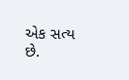એક સત્ય છે.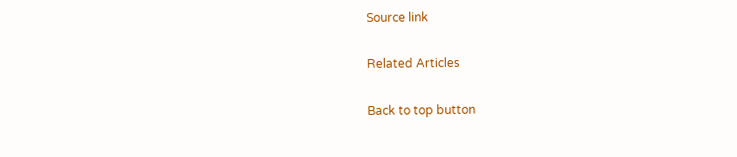Source link

Related Articles

Back to top button